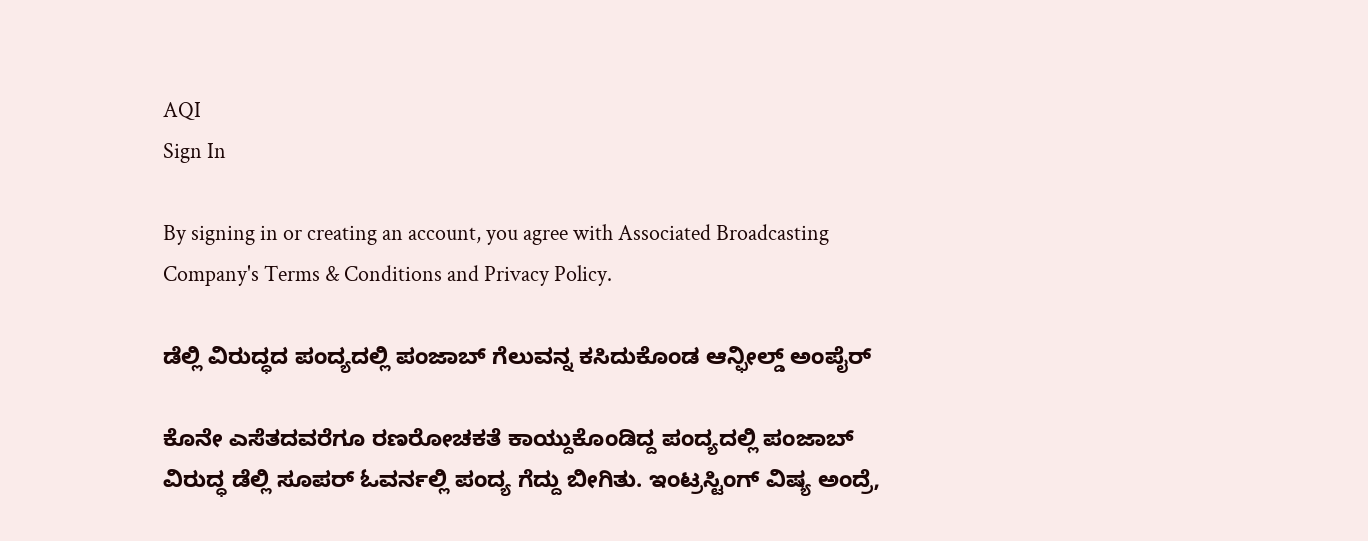AQI
Sign In

By signing in or creating an account, you agree with Associated Broadcasting Company's Terms & Conditions and Privacy Policy.

ಡೆಲ್ಲಿ ವಿರುದ್ಧದ ಪಂದ್ಯದಲ್ಲಿ ಪಂಜಾಬ್ ಗೆಲುವನ್ನ ಕಸಿದುಕೊಂಡ ಆನ್ಫೀಲ್ಡ್ ಅಂಪೈರ್

ಕೊನೇ ಎಸೆತದವರೆಗೂ ರಣರೋಚಕತೆ ಕಾಯ್ದುಕೊಂಡಿದ್ದ ಪಂದ್ಯದಲ್ಲಿ ಪಂಜಾಬ್ ವಿರುದ್ಧ ಡೆಲ್ಲಿ ಸೂಪರ್ ಓವರ್ನಲ್ಲಿ ಪಂದ್ಯ ಗೆದ್ದು ಬೀಗಿತು. ಇಂಟ್ರಸ್ಟಿಂಗ್ ವಿಷ್ಯ ಅಂದ್ರೆ,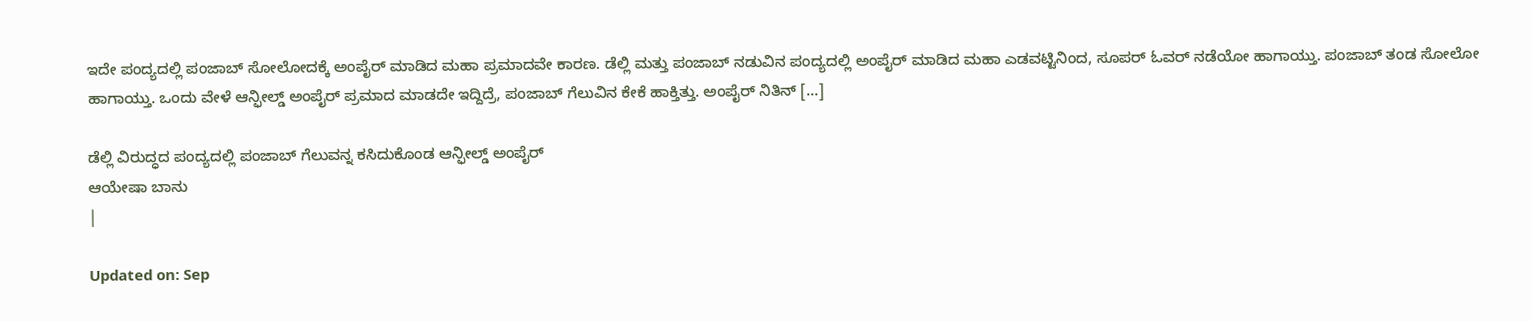ಇದೇ ಪಂದ್ಯದಲ್ಲಿ ಪಂಜಾಬ್ ಸೋಲೋದಕ್ಕೆ ಅಂಪೈರ್ ಮಾಡಿದ ಮಹಾ ಪ್ರಮಾದವೇ ಕಾರಣ. ಡೆಲ್ಲಿ ಮತ್ತು ಪಂಜಾಬ್ ನಡುವಿನ ಪಂದ್ಯದಲ್ಲಿ ಅಂಪೈರ್ ಮಾಡಿದ ಮಹಾ ಎಡವಟ್ಟಿನಿಂದ, ಸೂಪರ್ ಓವರ್ ನಡೆಯೋ ಹಾಗಾಯ್ತು. ಪಂಜಾಬ್ ತಂಡ ಸೋಲೋ ಹಾಗಾಯ್ತು. ಒಂದು ವೇಳೆ ಆನ್ಫೀಲ್ಡ್ ಅಂಪೈರ್ ಪ್ರಮಾದ ಮಾಡದೇ ಇದ್ದಿದ್ರೆ, ಪಂಜಾಬ್ ಗೆಲುವಿನ ಕೇಕೆ ಹಾಕ್ತಿತ್ತು. ಅಂಪೈರ್ ನಿತಿನ್ […]

ಡೆಲ್ಲಿ ವಿರುದ್ಧದ ಪಂದ್ಯದಲ್ಲಿ ಪಂಜಾಬ್ ಗೆಲುವನ್ನ ಕಸಿದುಕೊಂಡ ಆನ್ಫೀಲ್ಡ್ ಅಂಪೈರ್
ಆಯೇಷಾ ಬಾನು
|

Updated on: Sep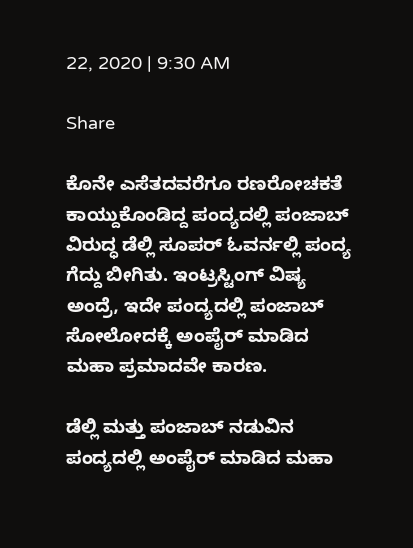22, 2020 | 9:30 AM

Share

ಕೊನೇ ಎಸೆತದವರೆಗೂ ರಣರೋಚಕತೆ ಕಾಯ್ದುಕೊಂಡಿದ್ದ ಪಂದ್ಯದಲ್ಲಿ ಪಂಜಾಬ್ ವಿರುದ್ಧ ಡೆಲ್ಲಿ ಸೂಪರ್ ಓವರ್ನಲ್ಲಿ ಪಂದ್ಯ ಗೆದ್ದು ಬೀಗಿತು. ಇಂಟ್ರಸ್ಟಿಂಗ್ ವಿಷ್ಯ ಅಂದ್ರೆ, ಇದೇ ಪಂದ್ಯದಲ್ಲಿ ಪಂಜಾಬ್ ಸೋಲೋದಕ್ಕೆ ಅಂಪೈರ್ ಮಾಡಿದ ಮಹಾ ಪ್ರಮಾದವೇ ಕಾರಣ.

ಡೆಲ್ಲಿ ಮತ್ತು ಪಂಜಾಬ್ ನಡುವಿನ ಪಂದ್ಯದಲ್ಲಿ ಅಂಪೈರ್ ಮಾಡಿದ ಮಹಾ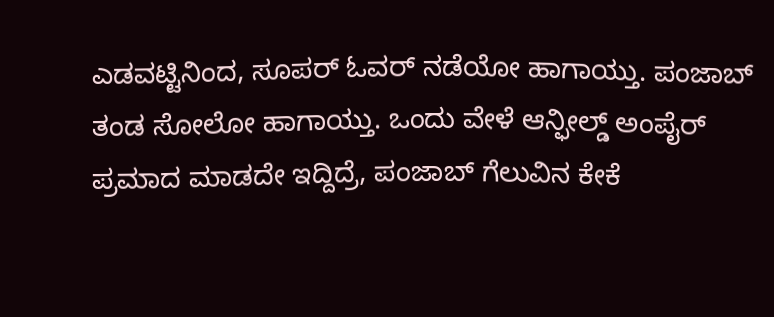ಎಡವಟ್ಟಿನಿಂದ, ಸೂಪರ್ ಓವರ್ ನಡೆಯೋ ಹಾಗಾಯ್ತು. ಪಂಜಾಬ್ ತಂಡ ಸೋಲೋ ಹಾಗಾಯ್ತು. ಒಂದು ವೇಳೆ ಆನ್ಫೀಲ್ಡ್ ಅಂಪೈರ್ ಪ್ರಮಾದ ಮಾಡದೇ ಇದ್ದಿದ್ರೆ, ಪಂಜಾಬ್ ಗೆಲುವಿನ ಕೇಕೆ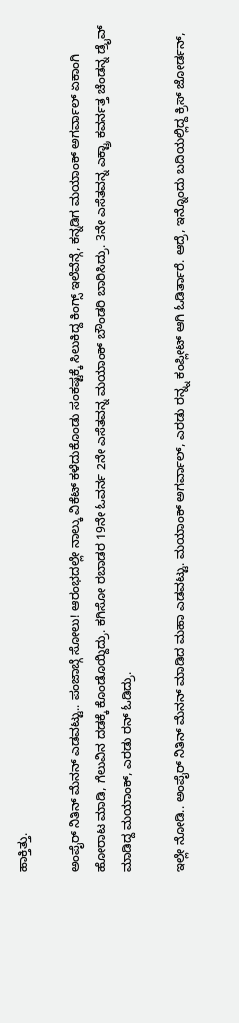ಹಾಕ್ತಿತ್ತು.

ಅಂಪೈರ್ ನಿತಿನ್ ಮೆನನ್ ಎಡವಟ್ಟು.. ಪಂಜಾಬ್ಗೆ ಸೋಲು! ಆರಂಭದಲ್ಲೇ ನಾಲ್ಕು ವಿಕೆಟ್ ಕಳೆದುಕೊಂಡು ಸಂಕಷ್ಟಕ್ಕೆ ಸಿಲುಕಿದ್ದ ಕಿಂಗ್ಸ್ ಇಲೆವೆನ್ಗೆ, ಕನ್ನಡಿಗ ಮಯಾಂಕ್ ಅಗರ್ವಾಲ್ ಏಕಾಂಗಿ ಹೋರಾಟ ಮಾಡಿ, ಗೆಲುವಿನ ದಡಕ್ಕೆ ಕೊಂಡೊಯ್ದಿದ್ರು. ಕಗಿಸೋ ರಬಾಡರ 19ನೇ ಓವರ್ನ 2ನೇ ಎಸೆತವನ್ನ ಮಯಾಂಕ್ ಬೌಂಡರಿ ಬಾರಿಸಿದ್ರು. 3ನೇ ಎಸೆತವನ್ನ ಎಕ್ಟ್ರಾ ಕವರ್ನತ್ತ ಚೆಂಡನ್ನ ಡ್ರೈವ್ ಮಾಡಿದ್ದ ಮಯಾಂಕ್, ಎರಡು ರನ್ ಓಡಿದ್ರು.

ಇಲ್ಲೇ ನೋಡಿ.. ಅಂಪೈರ್ ನಿತಿನ್ ಮೆನನ್ ಮಾಡಿದ ಮಹಾ ಎಡವಟ್ಟು. ಮಯಾಂಕ್ ಅಗರ್ವಾಲ್, ಎರಡು ರನ್ನ್ನ ಕಂಪ್ಲೀಟ್ ಆಗಿ ಓಡಿರ್ತಾರೆ. ಆದ್ರೆ, ಇನ್ನೊಂದು ಬದಿಯಲ್ಲಿದ್ದ ಕ್ರಿಸ್ ಜೋರ್ಡನ್,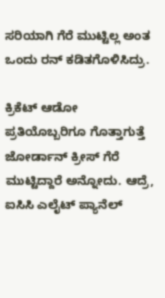ಸರಿಯಾಗಿ ಗೆರೆ ಮುಟ್ಟಿಲ್ಲ ಅಂತ ಒಂದು ರನ್ ಕಡಿತಗೊಳಿಸಿದ್ರು.

ಕ್ರಿಕೆಟ್ ಆಡೋ ಪ್ರತಿಯೊಬ್ಬರಿಗೂ ಗೊತ್ತಾಗುತ್ತೆ ಜೋರ್ಡಾನ್ ಕ್ರೀಸ್ ಗೆರೆ ಮುಟ್ಟಿದ್ದಾರೆ ಅನ್ನೋದು. ಆದ್ರೆ, ಐಸಿಸಿ ಎಲೈಟ್ ಪ್ಯಾನೆಲ್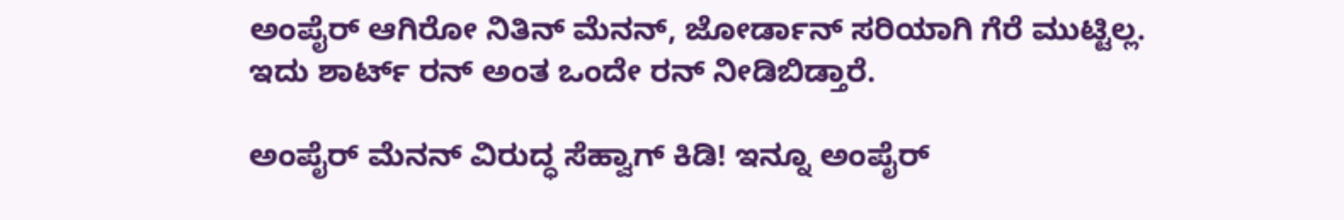ಅಂಪೈರ್ ಆಗಿರೋ ನಿತಿನ್ ಮೆನನ್, ಜೋರ್ಡಾನ್ ಸರಿಯಾಗಿ ಗೆರೆ ಮುಟ್ಟಿಲ್ಲ. ಇದು ಶಾರ್ಟ್ ರನ್ ಅಂತ ಒಂದೇ ರನ್ ನೀಡಿಬಿಡ್ತಾರೆ.

ಅಂಪೈರ್ ಮೆನನ್ ವಿರುದ್ಧ ಸೆಹ್ವಾಗ್ ಕಿಡಿ! ಇನ್ನೂ ಅಂಪೈರ್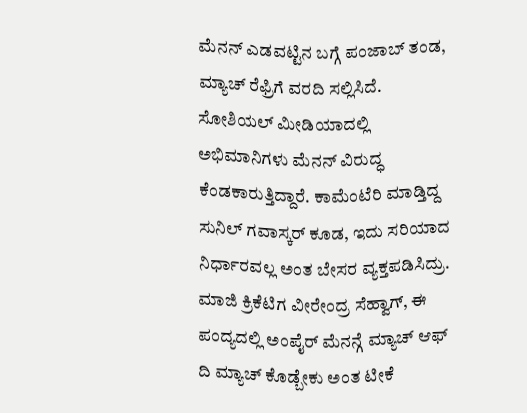ಮೆನನ್ ಎಡವಟ್ಟಿನ ಬಗ್ಗೆ ಪಂಜಾಬ್ ತಂಡ, ಮ್ಯಾಚ್ ರೆಫ್ರಿಗೆ ವರದಿ ಸಲ್ಲಿಸಿದೆ. ಸೋಶಿಯಲ್ ಮೀಡಿಯಾದಲ್ಲಿ ಅಭಿಮಾನಿಗಳು ಮೆನನ್ ವಿರುದ್ಧ ಕೆಂಡಕಾರುತ್ತಿದ್ದಾರೆ. ಕಾಮೆಂಟೆರಿ ಮಾಡ್ತಿದ್ದ ಸುನಿಲ್ ಗವಾಸ್ಕರ್ ಕೂಡ, ಇದು ಸರಿಯಾದ ನಿರ್ಧಾರವಲ್ಲ ಅಂತ ಬೇಸರ ವ್ಯಕ್ತಪಡಿಸಿದ್ರು. ಮಾಜಿ ಕ್ರಿಕೆಟಿಗ ವೀರೇಂದ್ರ ಸೆಹ್ವಾಗ್, ಈ ಪಂದ್ಯದಲ್ಲಿ ಅಂಪೈರ್ ಮೆನನ್ಗೆ ಮ್ಯಾಚ್ ಆಫ್ ದಿ ಮ್ಯಾಚ್ ಕೊಡ್ಬೇಕು ಅಂತ ಟೀಕೆ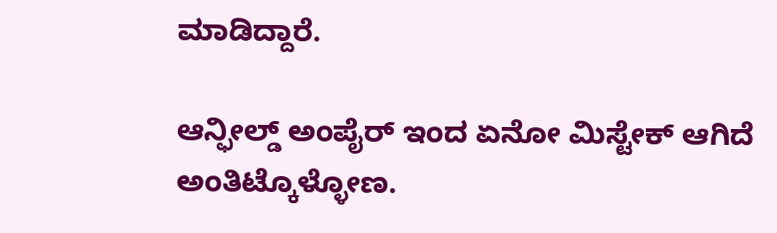ಮಾಡಿದ್ದಾರೆ.

ಆನ್ಫೀಲ್ಡ್ ಅಂಪೈರ್ ಇಂದ ಏನೋ ಮಿಸ್ಟೇಕ್ ಆಗಿದೆ ಅಂತಿಟ್ಕೊಳ್ಳೋಣ.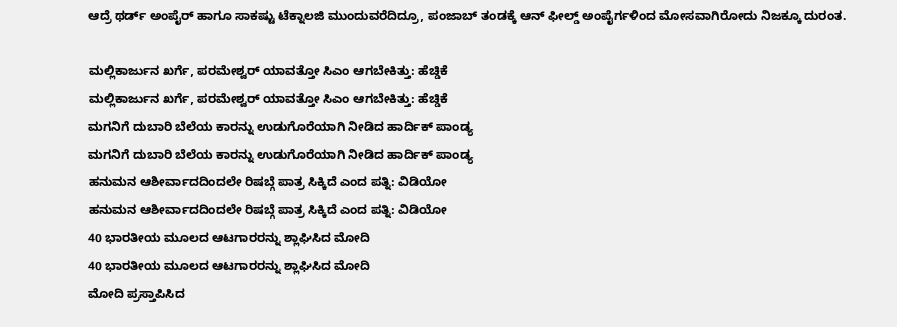ಆದ್ರೆ ಥರ್ಡ್ ಅಂಪೈರ್ ಹಾಗೂ ಸಾಕಷ್ಟು ಟೆಕ್ನಾಲಜಿ ಮುಂದುವರೆದಿದ್ರೂ, ಪಂಜಾಬ್ ತಂಡಕ್ಕೆ ಆನ್ ಫೀಲ್ಡ್ ಅಂಪೈರ್ಗಳಿಂದ ಮೋಸವಾಗಿರೋದು ನಿಜಕ್ಕೂ ದುರಂತ.

ಮಲ್ಲಿಕಾರ್ಜುನ ಖರ್ಗೆ, ಪರಮೇಶ್ವರ್ ಯಾವತ್ತೋ ಸಿಎಂ ಆಗಬೇಕಿತ್ತು: ಹೆಚ್ಡಿಕೆ
ಮಲ್ಲಿಕಾರ್ಜುನ ಖರ್ಗೆ, ಪರಮೇಶ್ವರ್ ಯಾವತ್ತೋ ಸಿಎಂ ಆಗಬೇಕಿತ್ತು: ಹೆಚ್ಡಿಕೆ
ಮಗನಿಗೆ ದುಬಾರಿ ಬೆಲೆಯ ಕಾರನ್ನು ಉಡುಗೊರೆಯಾಗಿ ನೀಡಿದ ಹಾರ್ದಿಕ್ ಪಾಂಡ್ಯ
ಮಗನಿಗೆ ದುಬಾರಿ ಬೆಲೆಯ ಕಾರನ್ನು ಉಡುಗೊರೆಯಾಗಿ ನೀಡಿದ ಹಾರ್ದಿಕ್ ಪಾಂಡ್ಯ
ಹನುಮನ ಆಶೀರ್ವಾದದಿಂದಲೇ ರಿಷಬ್ಗೆ ಪಾತ್ರ ಸಿಕ್ಕಿದೆ ಎಂದ ಪತ್ನಿ: ವಿಡಿಯೋ
ಹನುಮನ ಆಶೀರ್ವಾದದಿಂದಲೇ ರಿಷಬ್ಗೆ ಪಾತ್ರ ಸಿಕ್ಕಿದೆ ಎಂದ ಪತ್ನಿ: ವಿಡಿಯೋ
40 ಭಾರತೀಯ ಮೂಲದ ಆಟಗಾರರನ್ನು ಶ್ಲಾಘಿಸಿದ ಮೋದಿ
40 ಭಾರತೀಯ ಮೂಲದ ಆಟಗಾರರನ್ನು ಶ್ಲಾಘಿಸಿದ ಮೋದಿ
ಮೋದಿ ಪ್ರಸ್ತಾಪಿಸಿದ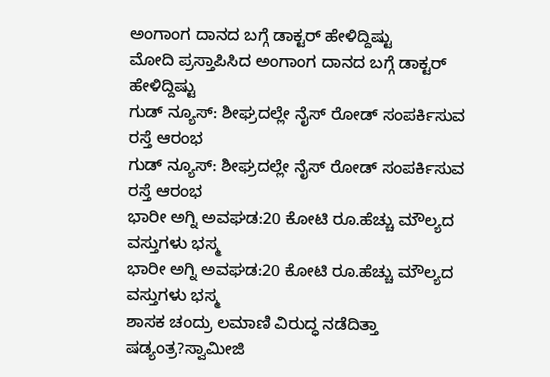ಅಂಗಾಂಗ ದಾನದ ಬಗ್ಗೆ ಡಾಕ್ಟರ್ ಹೇಳಿದ್ದಿಷ್ಟು
ಮೋದಿ ಪ್ರಸ್ತಾಪಿಸಿದ ಅಂಗಾಂಗ ದಾನದ ಬಗ್ಗೆ ಡಾಕ್ಟರ್ ಹೇಳಿದ್ದಿಷ್ಟು
ಗುಡ್ ನ್ಯೂಸ್: ಶೀಘ್ರದಲ್ಲೇ ನೈಸ್‌ ರೋಡ್‌ ಸಂಪರ್ಕಿಸುವ ರಸ್ತೆ ಆರಂಭ
ಗುಡ್ ನ್ಯೂಸ್: ಶೀಘ್ರದಲ್ಲೇ ನೈಸ್‌ ರೋಡ್‌ ಸಂಪರ್ಕಿಸುವ ರಸ್ತೆ ಆರಂಭ
ಭಾರೀ ಅಗ್ನಿ ಅವಘಡ:20 ಕೋಟಿ ರೂ.ಹೆಚ್ಚು ಮೌಲ್ಯದ ವಸ್ತುಗಳು ಭಸ್ಮ
ಭಾರೀ ಅಗ್ನಿ ಅವಘಡ:20 ಕೋಟಿ ರೂ.ಹೆಚ್ಚು ಮೌಲ್ಯದ ವಸ್ತುಗಳು ಭಸ್ಮ
ಶಾಸಕ ಚಂದ್ರು ಲಮಾಣಿ ವಿರುದ್ಧ ನಡೆದಿತ್ತಾ ಷಡ್ಯಂತ್ರ?ಸ್ವಾಮೀಜಿ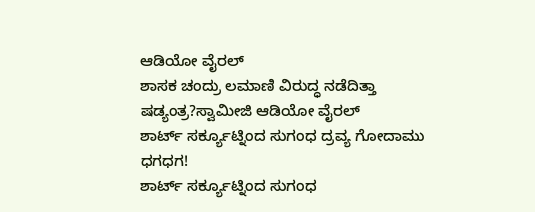ಆಡಿಯೋ ವೈರಲ್
ಶಾಸಕ ಚಂದ್ರು ಲಮಾಣಿ ವಿರುದ್ಧ ನಡೆದಿತ್ತಾ ಷಡ್ಯಂತ್ರ?ಸ್ವಾಮೀಜಿ ಆಡಿಯೋ ವೈರಲ್
ಶಾರ್ಟ್ ಸರ್ಕ್ಯೂಟ್ನಿಂದ ಸುಗಂಧ ದ್ರವ್ಯ ಗೋದಾಮು ಧಗಧಗ!
ಶಾರ್ಟ್ ಸರ್ಕ್ಯೂಟ್ನಿಂದ ಸುಗಂಧ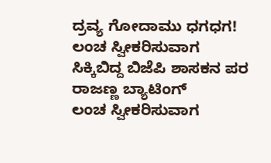ದ್ರವ್ಯ ಗೋದಾಮು ಧಗಧಗ!
ಲಂಚ ಸ್ವೀಕರಿಸುವಾಗ ಸಿಕ್ಕಿಬಿದ್ದ ಬಿಜೆಪಿ ಶಾಸಕನ ಪರ ರಾಜಣ್ಣ ಬ್ಯಾಟಿಂಗ್
ಲಂಚ ಸ್ವೀಕರಿಸುವಾಗ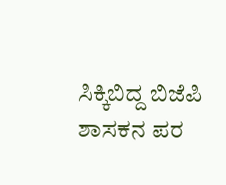ಸಿಕ್ಕಿಬಿದ್ದ ಬಿಜೆಪಿ ಶಾಸಕನ ಪರ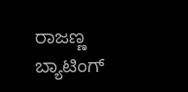ರಾಜಣ್ಣ ಬ್ಯಾಟಿಂಗ್